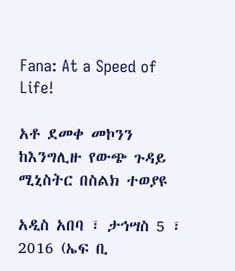Fana: At a Speed of Life!

አቶ ደመቀ መኮንን ከእንግሊዙ የውጭ ጉዳይ ሚኒስትር በስልክ ተወያዩ

አዲስ አበባ ፣ ታኅሣስ 5 ፣ 2016 (ኤፍ ቢ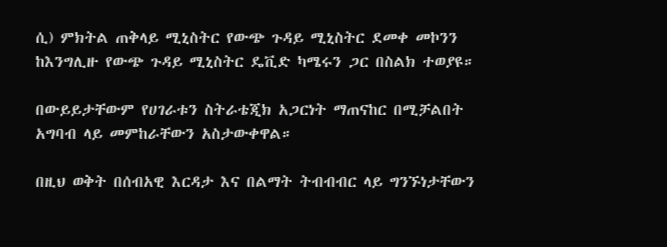ሲ) ምክትል ጠቅላይ ሚኒስትር የውጭ ጉዳይ ሚኒስትር ደመቀ መኮንን ከእንግሊዙ የውጭ ጉዳይ ሚኒስትር ዴቪድ ካሜሩን ጋር በስልክ ተወያዩ።

በውይይታቸውም የሀገራቱን ስትራቴጂክ አጋርነት ማጠናከር በሚቻልበት አግባብ ላይ መምከራቸውን አስታውቀዋል።

በዚህ ወቅት በሰብአዊ እርዳታ እና በልማት ትብብብር ላይ ግንኙነታቸውን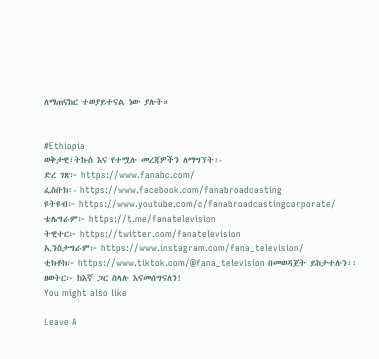ለማጠናከር ተወያይተናል ነው ያሉት።


#Ethiopia
ወቅታዊ፣ትኩስ እና የተሟሉ መረጃዎችን ለማግኘት፡-
ድረ ገጽ፦ https://www.fanabc.com/
ፌስቡክ፡- https://www.facebook.com/fanabroadcasting
ዩትዩብ፦ https://www.youtube.com/c/fanabroadcastingcorporate/
ቴሌግራም፦ https://t.me/fanatelevision
ትዊተር፦ https://twitter.com/fanatelevision
ኢንስታግራም፦ https://www.instagram.com/fana_television/
ቲክቶክ፦ https://www.tiktok.com/@fana_television በመወዳጀት ይከታተሉን፡፡
ዘወትር፦ ከእኛ ጋር ስላሉ እናመሰግናለን!
You might also like

Leave A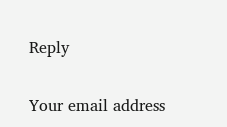Reply

Your email address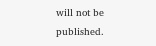will not be published.